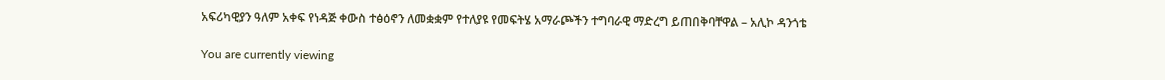አፍሪካዊያን ዓለም አቀፍ የነዳጅ ቀውስ ተፅዕኖን ለመቋቋም የተለያዩ የመፍትሄ አማራጮችን ተግባራዊ ማድረግ ይጠበቅባቸዋል – አሊኮ ዳንጎቴ

You are currently viewing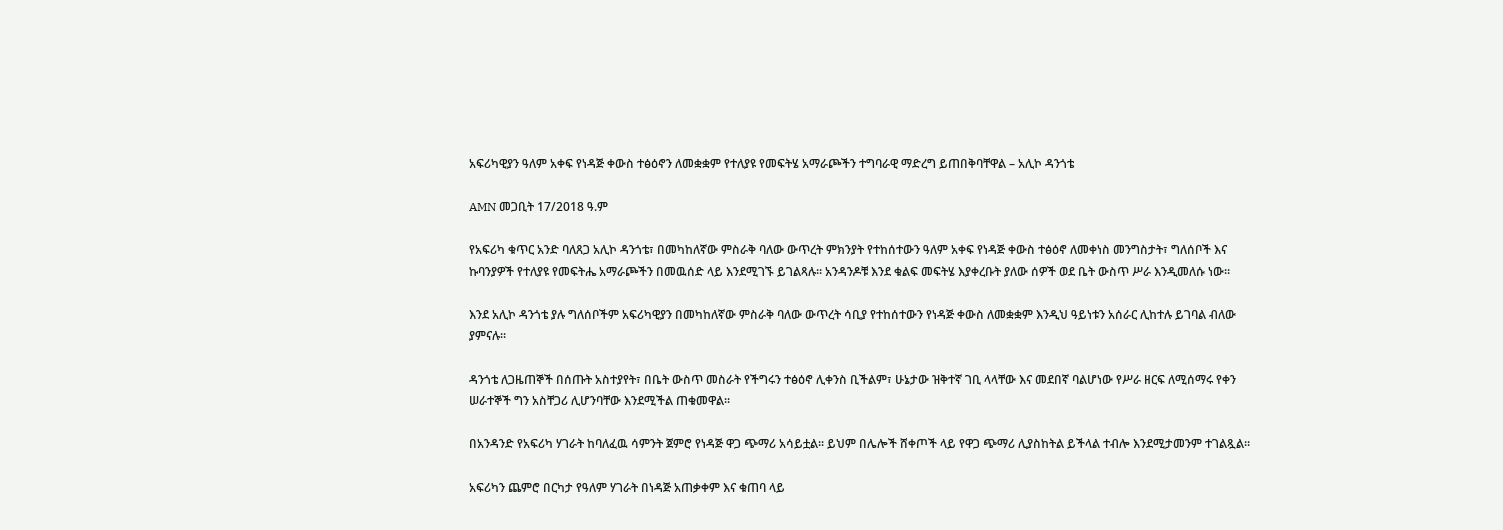አፍሪካዊያን ዓለም አቀፍ የነዳጅ ቀውስ ተፅዕኖን ለመቋቋም የተለያዩ የመፍትሄ አማራጮችን ተግባራዊ ማድረግ ይጠበቅባቸዋል – አሊኮ ዳንጎቴ

AMN መጋቢት 17/2018 ዓ.ም

የአፍሪካ ቁጥር አንድ ባለጸጋ አሊኮ ዳንጎቴ፣ በመካከለኛው ምስራቅ ባለው ውጥረት ምክንያት የተከሰተውን ዓለም አቀፍ የነዳጅ ቀውስ ተፅዕኖ ለመቀነስ መንግስታት፣ ግለሰቦች እና ኩባንያዎች የተለያዩ የመፍትሔ አማራጮችን በመዉሰድ ላይ እንደሚገኙ ይገልጻሉ፡፡ አንዳንዶቹ እንደ ቁልፍ መፍትሄ እያቀረቡት ያለው ሰዎች ወደ ቤት ውስጥ ሥራ እንዲመለሱ ነው።

እንደ አሊኮ ዳንጎቴ ያሉ ግለሰቦችም አፍሪካዊያን በመካከለኛው ምስራቅ ባለው ውጥረት ሳቢያ የተከሰተውን የነዳጅ ቀውስ ለመቋቋም እንዲህ ዓይነቱን አሰራር ሊከተሉ ይገባል ብለው ያምናሉ።

ዳንጎቴ ለጋዜጠኞች በሰጡት አስተያየት፣ በቤት ውስጥ መስራት የችግሩን ተፅዕኖ ሊቀንስ ቢችልም፣ ሁኔታው ዝቅተኛ ገቢ ላላቸው እና መደበኛ ባልሆነው የሥራ ዘርፍ ለሚሰማሩ የቀን ሠራተኞች ግን አስቸጋሪ ሊሆንባቸው እንደሚችል ጠቁመዋል፡፡

በአንዳንድ የአፍሪካ ሃገራት ከባለፈዉ ሳምንት ጀምሮ የነዳጅ ዋጋ ጭማሪ አሳይቷል፡፡ ይህም በሌሎች ሸቀጦች ላይ የዋጋ ጭማሪ ሊያስከትል ይችላል ተብሎ እንደሚታመንም ተገልጿል፡፡

አፍሪካን ጨምሮ በርካታ የዓለም ሃገራት በነዳጅ አጠቃቀም እና ቁጠባ ላይ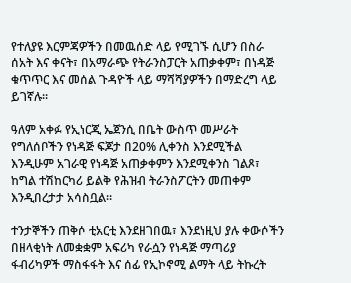የተለያዩ እርምጃዎችን በመዉሰድ ላይ የሚገኙ ሲሆን በስራ ሰአት እና ቀናት፣ በአማራጭ የትራንስፓርት አጠቃቀም፣ በነዳጅ ቁጥጥር እና መሰል ጉዳዮች ላይ ማሻሻያዎችን በማድረግ ላይ ይገኛሉ፡፡

ዓለም አቀፉ የኢነርጂ ኤጀንሲ በቤት ውስጥ መሥራት የግለሰቦችን የነዳጅ ፍጆታ በ20% ሊቀንስ እንደሚችል እንዲሁም አገራዊ የነዳጅ አጠቃቀምን እንደሚቀንስ ገልጾ፣ ከግል ተሽከርካሪ ይልቅ የሕዝብ ትራንስፖርትን መጠቀም እንዲበረታታ አሳስቧል።

ተንታኞችን ጠቅሶ ቲአርቲ እንደዘገበዉ፣ እንደነዚህ ያሉ ቀውሶችን በዘላቂነት ለመቋቋም አፍሪካ የራሷን የነዳጅ ማጣሪያ ፋብሪካዎች ማስፋፋት እና ሰፊ የኢኮኖሚ ልማት ላይ ትኩረት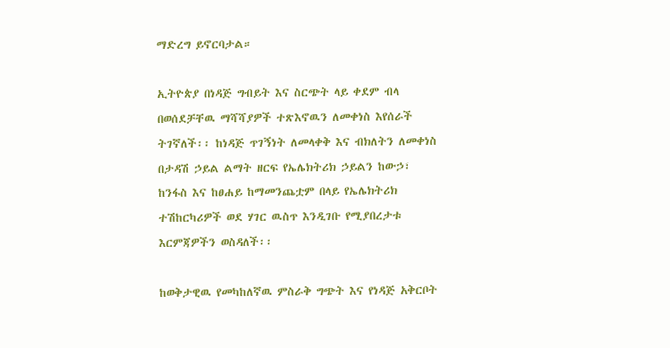ማድረግ ይኖርባታል።

ኢትዮጵያ በነዳጅ ግብይት እና ስርጭት ላይ ቀደም ብላ በወሰደቻቸዉ ማሻሻያዎች ተጽእኖዉን ለመቀነስ እየሰራች ትገኛለች፡፡ ከነዳጅ ጥገኝነት ለመላቀቅ እና ብክለትን ለመቀነስ በታዳሽ ኃይል ልማት ዘርፍ የኤሌክትሪክ ኃይልን ከውኃ፣ ከንፋስ እና ከፀሐይ ከማመንጨቷም በላይ የኤሌክትሪክ ተሽከርካሪዎች ወደ ሃገር ዉስጥ እንዲገቡ የሚያበረታቱ እርምጃዎችን ወስዳለች፡፡

ከወቅታዊዉ የመካከለኛዉ ምስራቅ ግጭት እና የነዳጅ አቅርቦት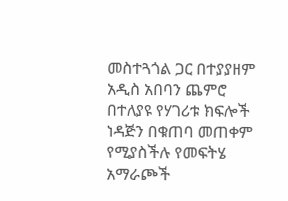መስተጓጎል ጋር በተያያዘም አዲስ አበባን ጨምሮ በተለያዩ የሃገሪቱ ክፍሎች ነዳጅን በቁጠባ መጠቀም የሚያስችሉ የመፍትሄ አማራጮች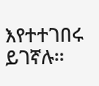እየተተገበሩ ይገኛሉ፡፡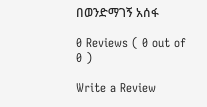በወንድማገኝ አሰፋ

0 Reviews ( 0 out of 0 )

Write a Review